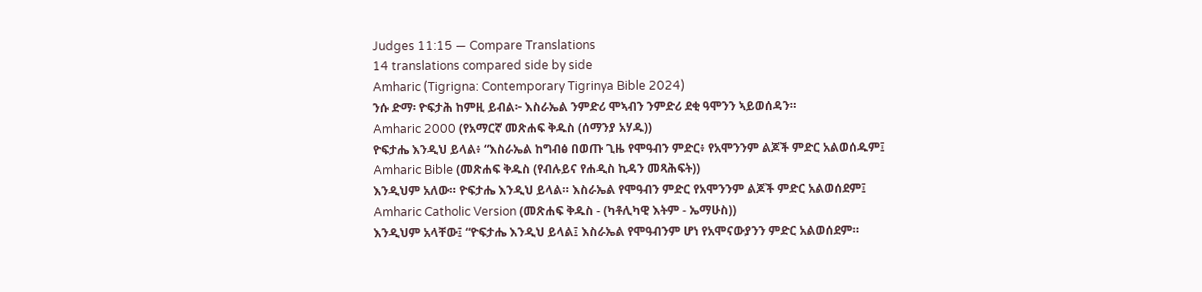Judges 11:15 — Compare Translations
14 translations compared side by side
Amharic (Tigrigna: Contemporary Tigrinya Bible 2024)
ንሱ ድማ፡ ዮፍታሕ ከምዚ ይብል፦ እስራኤል ንምድሪ ሞኣብን ንምድሪ ደቂ ዓሞንን ኣይወሰዳን።
Amharic 2000 (የአማርኛ መጽሐፍ ቅዱስ (ሰማንያ አሃዱ))
ዮፍታሔ እንዲህ ይላል፥ “እስራኤል ከግብፅ በወጡ ጊዜ የሞዓብን ምድር፥ የአሞንንም ልጆች ምድር አልወሰዱም፤
Amharic Bible (መጽሐፍ ቅዱስ (የብሉይና የሐዲስ ኪዳን መጻሕፍት))
እንዲህም አለው። ዮፍታሔ እንዲህ ይላል። እስራኤል የሞዓብን ምድር የአሞንንም ልጆች ምድር አልወሰደም፤
Amharic Catholic Version (መጽሐፍ ቅዱስ - (ካቶሊካዊ እትም - ኤማሁስ))
እንዲህም አላቸው፤ “ዮፍታሔ እንዲህ ይላል፤ እስራኤል የሞዓብንም ሆነ የአሞናውያንን ምድር አልወሰደም።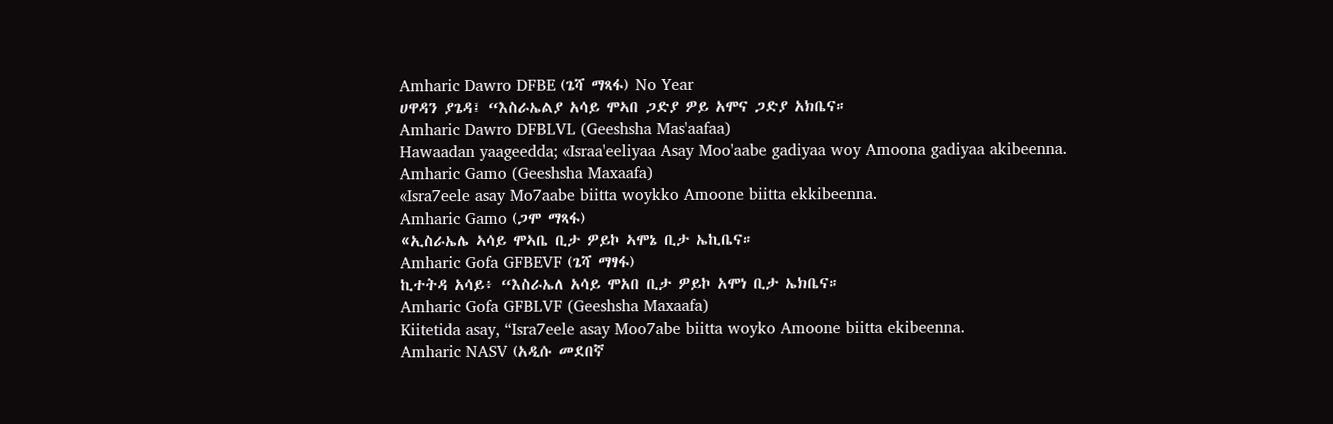Amharic Dawro DFBE (ጌሻ ማጻፋ) No Year
ሀዋዳን ያጌዳ፤ “እስራኤልያ አሳይ ሞኣበ ጋድያ ዎይ አሞና ጋድያ አክቤና።
Amharic Dawro DFBLVL (Geeshsha Mas'aafaa)
Hawaadan yaageedda; «Israa'eeliyaa Asay Moo'aabe gadiyaa woy Amoona gadiyaa akibeenna.
Amharic Gamo (Geeshsha Maxaafa)
«Isra7eele asay Mo7aabe biitta woykko Amoone biitta ekkibeenna.
Amharic Gamo (ጋሞ ማጻፋ)
«ኢስራኤሌ ኣሳይ ሞኣቤ ቢታ ዎይኮ ኣሞኔ ቢታ ኤኪቤና።
Amharic Gofa GFBEVF (ጌሻ ማፃፋ)
ኪተትዳ አሳይ፥ “እስራኤለ አሳይ ሞአበ ቢታ ዎይኮ አሞነ ቢታ ኤክቤና።
Amharic Gofa GFBLVF (Geeshsha Maxaafa)
Kiitetida asay, “Isra7eele asay Moo7abe biitta woyko Amoone biitta ekibeenna.
Amharic NASV (አዲሱ መደበኛ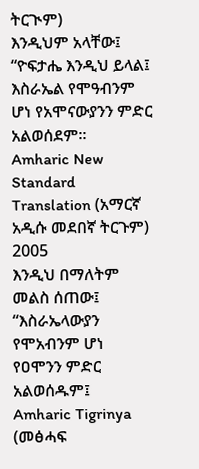ትርጒም)
እንዲህም አላቸው፤ “ዮፍታሔ እንዲህ ይላል፤ እስራኤል የሞዓብንም ሆነ የአሞናውያንን ምድር አልወሰደም።
Amharic New Standard Translation (አማርኛ አዲሱ መደበኛ ትርጉም) 2005
እንዲህ በማለትም መልስ ሰጠው፤ “እስራኤላውያን የሞአብንም ሆነ የዐሞንን ምድር አልወሰዱም፤
Amharic Tigrinya (መፅሓፍ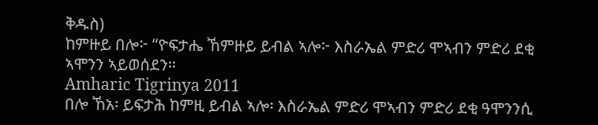ቅዱስ)
ከምዙይ በሎ፦ “ዮፍታሔ ኸምዙይ ይብል ኣሎ፦ እስራኤል ምድሪ ሞኣብን ምድሪ ደቂ ኣሞንን ኣይወሰደን።
Amharic Tigrinya 2011
በሎ ኸአ፡ ይፍታሕ ከምዚ ይብል ኣሎ፡ እስራኤል ምድሪ ሞኣብን ምድሪ ደቂ ዓሞንንሲ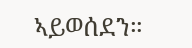ኣይወሰደን።